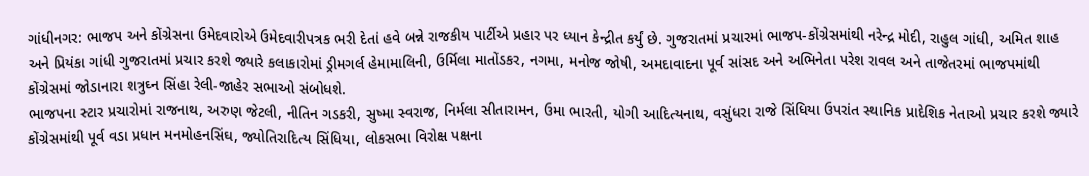ગાંધીનગર: ભાજપ અને કોંગ્રેસના ઉમેદવારોએ ઉમેદવારીપત્રક ભરી દેતાં હવે બન્ને રાજકીય પાર્ટીએ પ્રહાર પર ધ્યાન કેન્દ્રીત કર્યું છે. ગુજરાતમાં પ્રચારમાં ભાજપ-કોંગ્રેસમાંથી નરેન્દ્ર મોદી, રાહુલ ગાંધી, અમિત શાહ અને પ્રિયંકા ગાંધી ગુજરાતમાં પ્રચાર કરશે જ્યારે કલાકારોમાં ડ્રીમગર્લ હેમામાલિની, ઉર્મિલા માતોંડકર, નગમા, મનોજ જોષી, અમદાવાદના પૂર્વ સાંસદ અને અભિનેતા પરેશ રાવલ અને તાજેતરમાં ભાજપમાંથી કોંગ્રેસમાં જોડાનારા શત્રુઘ્ન સિંહા રેલી-જાહેર સભાઓ સંબોધશે.
ભાજપના સ્ટાર પ્રચારોમાં રાજનાથ, અરુણ જેટલી, નીતિન ગડકરી, સુષ્મા સ્વરાજ, નિર્મલા સીતારામન, ઉમા ભારતી, યોગી આદિત્યનાથ, વસુંધરા રાજે સિંધિયા ઉપરાંત સ્થાનિક પ્રાદેશિક નેતાઓ પ્રચાર કરશે જ્યારે કોંગ્રેસમાંથી પૂર્વ વડા પ્રધાન મનમોહનસિંઘ, જ્યોતિરાદિત્ય સિંધિયા, લોકસભા વિરોક્ષ પક્ષના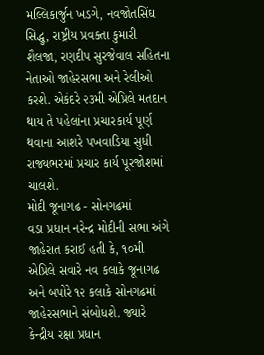મલ્લિકાર્જુન ખડગે, નવજોતસિંઘ સિદ્ધુ, રાષ્ટ્રીય પ્રવક્તા કુમારી શૈલજા, રણદીપ સુરજેવાલ સહિતના નેતાઓ જાહેરસભા અને રેલીઓ કરશે. એકંદરે ૨૩મી એપ્રિલે મતદાન થાય તે પહેલાંના પ્રચારકાર્ય પૂર્ણ થવાના આશરે પખવાડિયા સુધી રાજ્યભરમાં પ્રચાર કાર્ય પૂરજોશમાં ચાલશે.
મોદી જૂનાગઢ - સોનગઢમાં
વડા પ્રધાન નરેન્દ્ર મોદીની સભા અંગે જાહેરાત કરાઈ હતી કે, ૧૦મી એપ્રિલે સવારે નવ કલાકે જૂનાગઢ અને બપોરે ૧૨ કલાકે સોનગઢમાં જાહેરસભાને સંબોધશે. જ્યારે કેન્દ્રીય રક્ષા પ્રધાન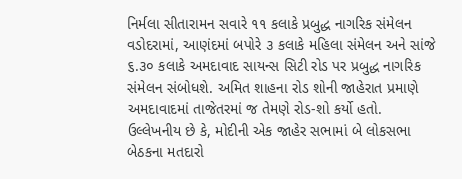નિર્મલા સીતારામન સવારે ૧૧ કલાકે પ્રબુદ્ધ નાગરિક સંમેલન વડોદરામાં, આણંદમાં બપોરે ૩ કલાકે મહિલા સંમેલન અને સાંજે ૬.૩૦ કલાકે અમદાવાદ સાયન્સ સિટી રોડ પર પ્રબુદ્ધ નાગરિક સંમેલન સંબોધશે. અમિત શાહના રોડ શોની જાહેરાત પ્રમાણે અમદાવાદમાં તાજેતરમાં જ તેમણે રોડ-શો કર્યો હતો. ઉલ્લેખનીય છે કે, મોદીની એક જાહેર સભામાં બે લોકસભા બેઠકના મતદારો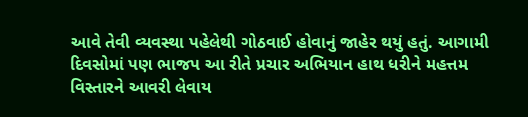આવે તેવી વ્યવસ્થા પહેલેથી ગોઠવાઈ હોવાનું જાહેર થયું હતું. આગામી દિવસોમાં પણ ભાજપ આ રીતે પ્રચાર અભિયાન હાથ ધરીને મહત્તમ વિસ્તારને આવરી લેવાય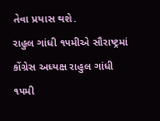તેવા પ્રયાસ થશે.
રાહુલ ગાંધી ૧૫મીએ સૌરાષ્ટ્રમાં
કોંગ્રેસ અધ્યક્ષ રાહુલ ગાંધી ૧૫મી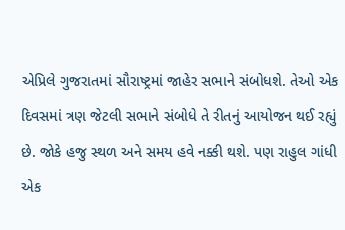એપ્રિલે ગુજરાતમાં સૌરાષ્ટ્રમાં જાહેર સભાને સંબોધશે. તેઓ એક દિવસમાં ત્રણ જેટલી સભાને સંબોધે તે રીતનું આયોજન થઈ રહ્યું છે. જોકે હજુ સ્થળ અને સમય હવે નક્કી થશે. પણ રાહુલ ગાંધી એક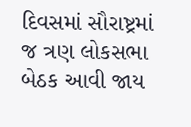દિવસમાં સૌરાષ્ટ્રમાં જ ત્રણ લોકસભા બેઠક આવી જાય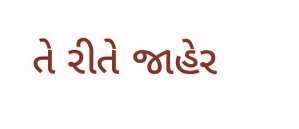તે રીતે જાહેર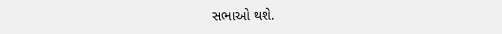સભાઓ થશે.